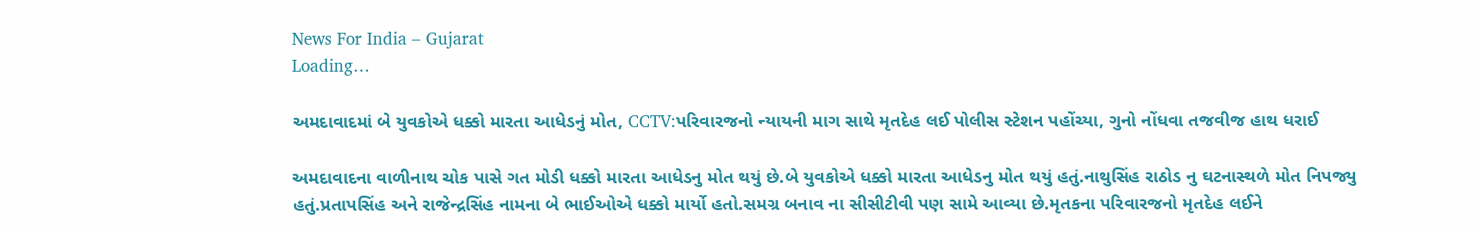News For India – Gujarat
Loading…

અમદાવાદમાં બે યુવકોએ ધક્કો મારતા આધેડનું મોત, CCTV:પરિવારજનો ન્યાયની માગ સાથે મૃતદેહ લઈ પોલીસ સ્ટેશન પહોંચ્યા, ગુનો નોંધવા તજવીજ હાથ ધરાઈ

અમદાવાદના વાળીનાથ ચોક પાસે ગત મોડી ધક્કો મારતા આધેડનુ મોત થયું છે.બે યુવકોએ ધક્કો મારતા આધેડનુ મોત થયું હતું.નાથુસિંહ રાઠોડ નુ ઘટનાસ્થળે મોત નિપજ્યુ હતું.પ્રતાપસિંહ અને રાજેન્દ્રસિંહ નામના બે ભાઈઓએ ધક્કો માર્યો હતો.સમગ્ર બનાવ ના સીસીટીવી પણ સામે આવ્યા છે.મૃતકના પરિવારજનો મૃતદેહ લઈને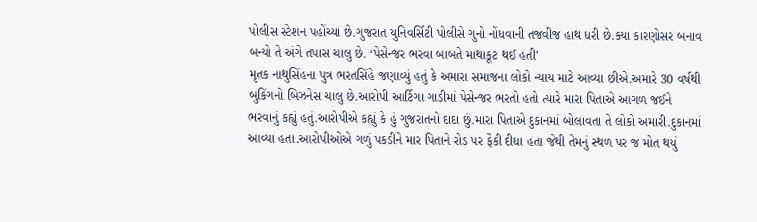પોલીસ સ્ટેશન પહોંચ્યા છે.ગુજરાત યુનિવર્સિટી પોલીસે ગુનો નોંધવાની તજવીજ હાથ ધરી છે.ક્યા કારણોસર બનાવ બન્યો તે અંગે તપાસ ચાલુ છે. ‘પેસેન્જર ભરવા બાબતે માથાકૂટ થઈ હતી’
મૃતક નાથુસિંહના પુત્ર ભરતસિંહે જણાવ્યું હતું કે અમારા સમાજના લોકો ન્યાય માટે આવ્યા છીએ.અમારે 30 વર્ષથી બુકિંગનો બિઝનેસ ચાલુ છે.આરોપી આર્ટિગા ગાડીમાં પેસેન્જર ભરતો હતો ત્યારે મારા પિતાએ આગળ જઈને ભરવાનું કહ્યું હતું.આરોપીએ કહ્યું કે હું ગુજરાતનો દાદા છું.મારા પિતાએ દુકાનમાં બોલાવતા તે લોકો અમારી.દુકાનમાં આવ્યા હતા.આરોપીઓએ ગળું પકડીને માર પિતાને રોડ પર ફેંકી દીધા હતા જેથી તેમનું સ્થળ પર જ મોત થયું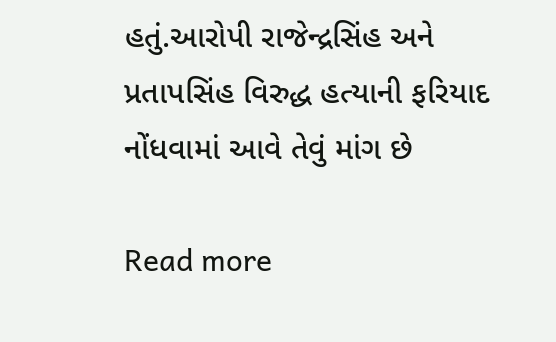હતું.આરોપી રાજેન્દ્રસિંહ અને પ્રતાપસિંહ વિરુદ્ધ હત્યાની ફરિયાદ નોંધવામાં આવે તેવું માંગ છે

Read more